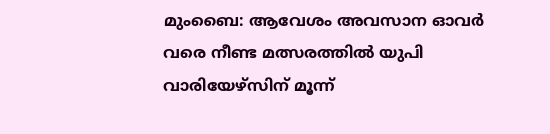മുംബൈ: ആവേശം അവസാന ഓവര്‍ വരെ നീണ്ട മത്സരത്തില്‍ യുപി വാരിയേഴ്‌സിന് മൂന്ന്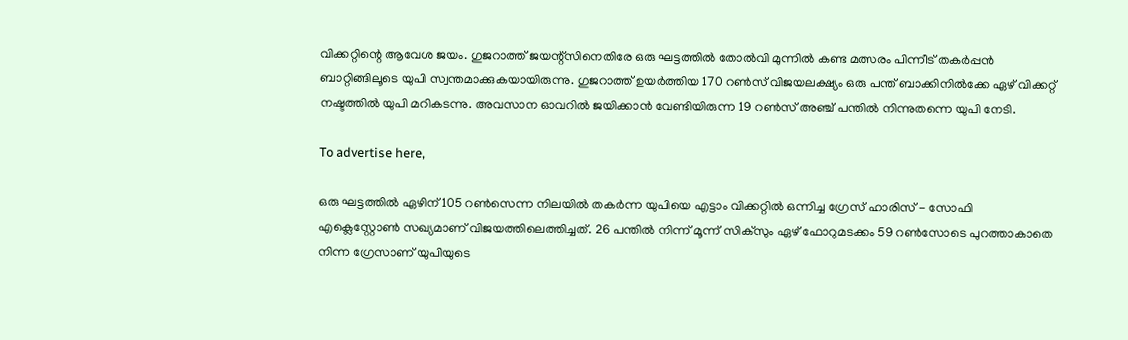വിക്കറ്റിന്റെ ആവേശ ജയം. ഗുജറാത്ത് ജയന്റ്‌സിനെതിരേ ഒരു ഘട്ടത്തില്‍ തോല്‍വി മുന്നില്‍ കണ്ട മത്സരം പിന്നീട് തകര്‍പ്പന്‍ ബാറ്റിങ്ങിലൂടെ യുപി സ്വന്തമാക്കുകയായിരുന്നു. ഗുജറാത്ത് ഉയര്‍ത്തിയ 170 റണ്‍സ് വിജയലക്ഷ്യം ഒരു പന്ത് ബാക്കിനില്‍ക്കേ ഏഴ് വിക്കറ്റ് നഷ്ടത്തില്‍ യുപി മറികടന്നു. അവസാന ഓവറില്‍ ജയിക്കാന്‍ വേണ്ടിയിരുന്ന 19 റണ്‍സ് അഞ്ച് പന്തില്‍ നിന്നുതന്നെ യുപി നേടി.

To advertise here,

ഒരു ഘട്ടത്തില്‍ ഏഴിന് 105 റണ്‍സെന്ന നിലയില്‍ തകര്‍ന്ന യുപിയെ എട്ടാം വിക്കറ്റില്‍ ഒന്നിച്ച ഗ്രേസ് ഹാരിസ് - സോഫി എക്ലെസ്റ്റോണ്‍ സഖ്യമാണ് വിജയത്തിലെത്തിച്ചത്. 26 പന്തില്‍ നിന്ന് മൂന്ന് സിക്‌സും ഏഴ് ഫോറുമടക്കം 59 റണ്‍സോടെ പുറത്താകാതെ നിന്ന ഗ്രേസാണ് യുപിയുടെ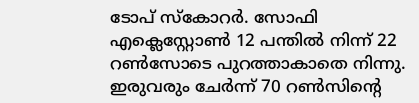ടോപ് സ്‌കോറര്‍. സോഫി എക്ലെസ്റ്റോണ്‍ 12 പന്തില്‍ നിന്ന് 22 റണ്‍സോടെ പുറത്താകാതെ നിന്നു. ഇരുവരും ചേര്‍ന്ന് 70 റണ്‍സിന്റെ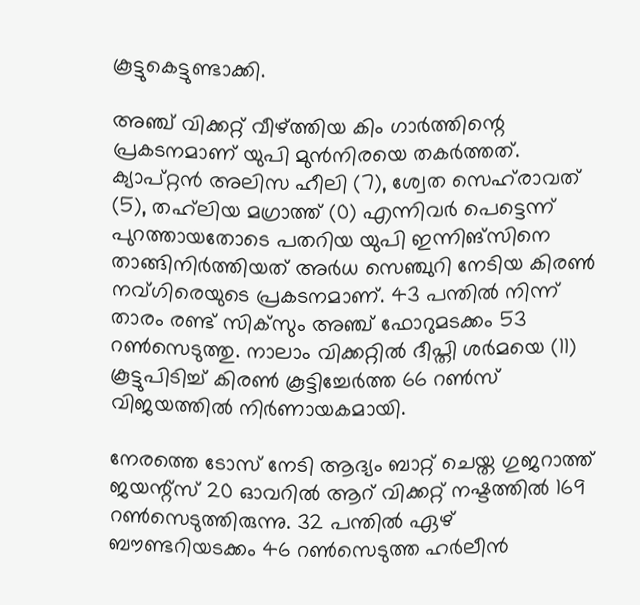കൂട്ടുകെട്ടുണ്ടാക്കി.

അഞ്ച് വിക്കറ്റ് വീഴ്ത്തിയ കിം ഗാര്‍ത്തിന്റെ പ്രകടനമാണ് യുപി മുന്‍നിരയെ തകര്‍ത്തത്. ക്യാപ്റ്റന്‍ അലിസ ഹീലി (7), ശ്വേത സെഹ്‌രാവത് (5), തഹ്‌ലിയ മഗ്രാത്ത് (0) എന്നിവര്‍ പെട്ടെന്ന് പുറത്തായതോടെ പതറിയ യുപി ഇന്നിങ്‌സിനെ താങ്ങിനിര്‍ത്തിയത് അര്‍ധ സെഞ്ചുറി നേടിയ കിരണ്‍ നവ്ഗിരെയുടെ പ്രകടനമാണ്. 43 പന്തില്‍ നിന്ന് താരം രണ്ട് സിക്‌സും അഞ്ച് ഫോറുമടക്കം 53 റണ്‍സെടുത്തു. നാലാം വിക്കറ്റില്‍ ദീപ്തി ശര്‍മയെ (11) കൂട്ടുപിടിച്ച് കിരണ്‍ കൂട്ടിച്ചേര്‍ത്ത 66 റണ്‍സ് വിജയത്തില്‍ നിര്‍ണായകമായി.

നേരത്തെ ടോസ് നേടി ആദ്യം ബാറ്റ് ചെയ്ത ഗുജറാത്ത് ജയന്റ്‌സ് 20 ഓവറില്‍ ആറ് വിക്കറ്റ് നഷ്ടത്തില്‍ 169 റണ്‍സെടുത്തിരുന്നു. 32 പന്തില്‍ ഏഴ് ബൗണ്ടറിയടക്കം 46 റണ്‍സെടുത്ത ഹര്‍ലീന്‍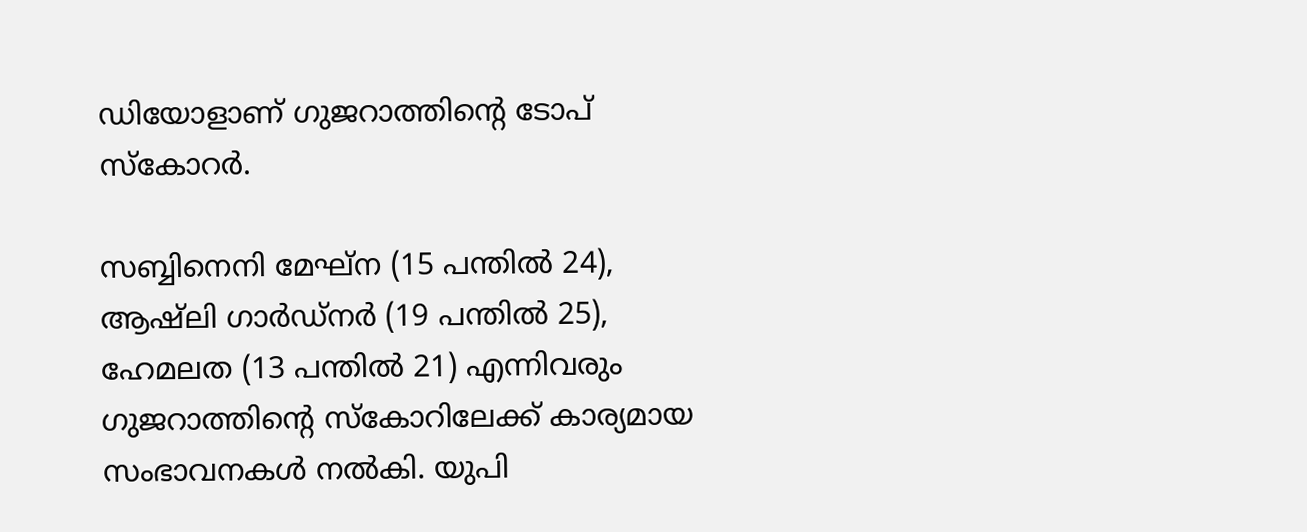ഡിയോളാണ് ഗുജറാത്തിന്റെ ടോപ് സ്‌കോറര്‍.

സബ്ബിനെനി മേഘ്‌ന (15 പന്തില്‍ 24), ആഷ്‌ലി ഗാര്‍ഡ്‌നര്‍ (19 പന്തില്‍ 25), ഹേമലത (13 പന്തില്‍ 21) എന്നിവരും ഗുജറാത്തിന്റെ സ്‌കോറിലേക്ക് കാര്യമായ സംഭാവനകള്‍ നല്‍കി. യുപി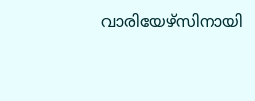വാരിയേഴ്‌സിനായി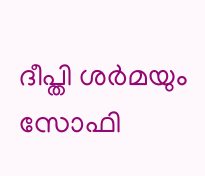ദീപ്തി ശര്‍മയും സോഫി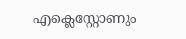എക്ലെസ്റ്റോണും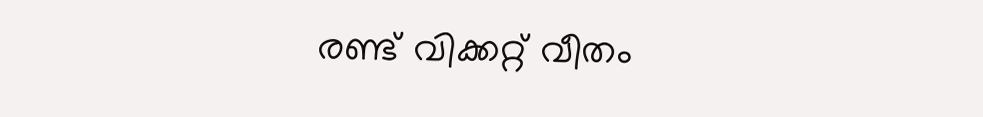രണ്ട് വിക്കറ്റ് വീതം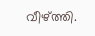വീഴ്ത്തി.